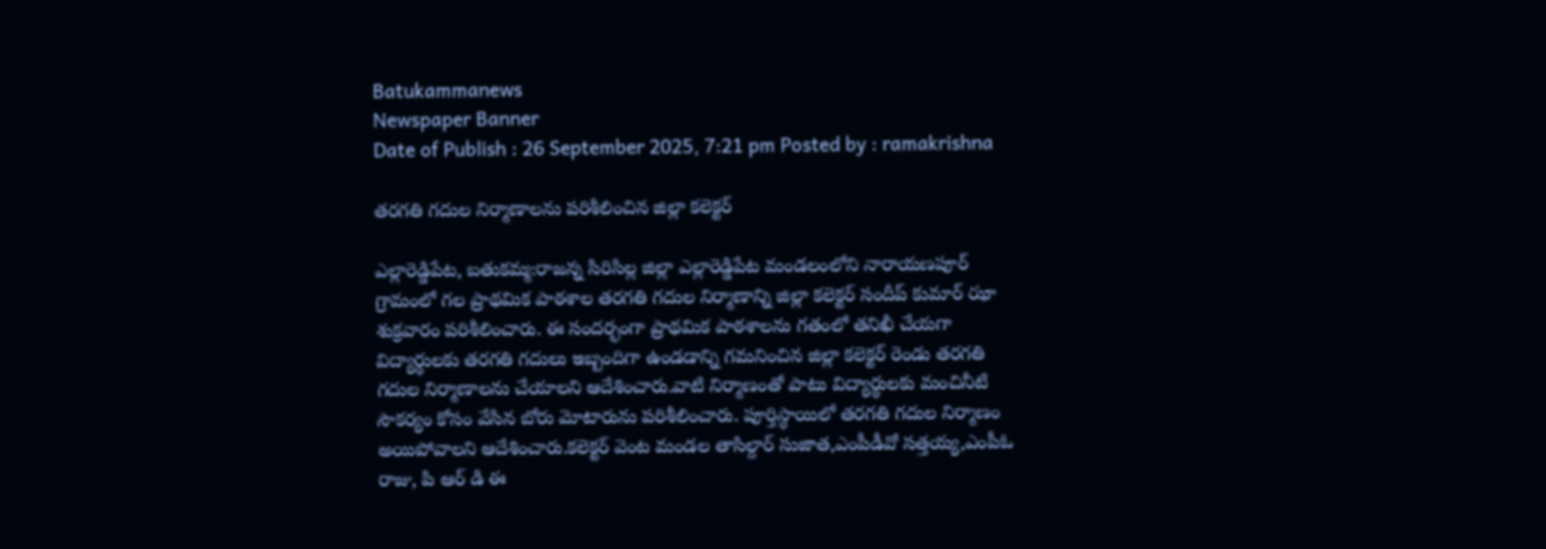Batukammanews
Newspaper Banner
Date of Publish : 26 September 2025, 7:21 pm Posted by : ramakrishna

తరగతి గదుల నిర్మాణాలను పరిశీలించిన జిల్లా కలెక్టర్

ఎల్లారెడ్డిపేట, బతుకమ్మ:రాజన్న సిరిసిల్ల జిల్లా ఎల్లారెడ్డిపేట మండలంలోని నారాయణపూర్ గ్రామంలో గల ప్రాథమిక పాఠశాల తరగతి గదుల నిర్మాణాన్ని జిల్లా కలెక్టర్ సందీప్ కుమార్ ఝా శుక్రవారం పరిశీలించారు. ఈ సందర్భంగా ప్రాథమిక పాఠశాలను గతంలో తనిఖీ చేయగా విద్యార్థులకు తరగతి గదులు ఇబ్బందిగా ఉండడాన్ని గమనించిన జిల్లా కలెక్టర్ రెండు తరగతి గదుల నిర్మాణాలను చేయాలని ఆదేశించారు.వాటి నిర్మాణంతో పాటు విద్యార్థులకు మంచినీటి సౌకర్యం కోసం వేసిన బోరు మోటారును పరిశీలించారు. పూర్తిస్థాయిలో తరగతి గదుల నిర్మాణం అయిపోవాలని ఆదేశించారు.కలెక్టర్ వెంట మండల తాసిల్దార్ సుజాత,ఎంపీడీవో సత్తయ్య,ఎంపీఓ రాజు, పి ఆర్ డి ఈ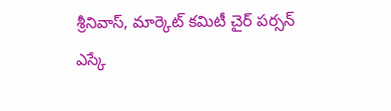శ్రీనివాస్, మార్కెట్ కమిటీ చైర్ పర్సన్ ఎస్కే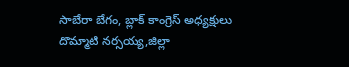సాబేరా బేగం, బ్లాక్ కాంగ్రెస్ అధ్యక్షులు దొమ్మాటి నర్సయ్య,జిల్లా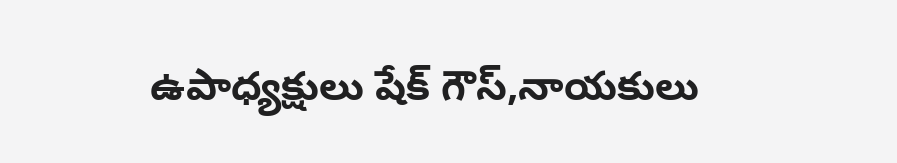ఉపాధ్యక్షులు షేక్ గౌస్,నాయకులు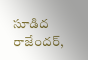సూడిద రాజేందర్,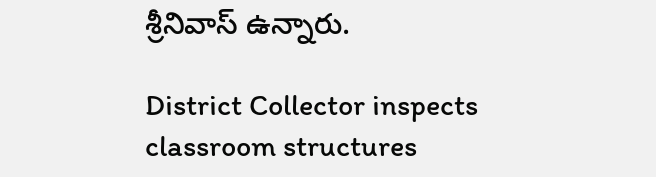శ్రీనివాస్ ఉన్నారు.

District Collector inspects classroom structures